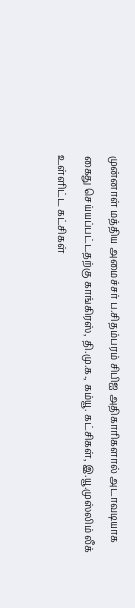முன்னாள் மத்திய அமைச்சர் ப.சிதம்பரம் சிபிஐ அதிகாரிகளால் அடாவடியாக கைது செய்யப்பட்டதற்கு காங்கிரஸ், தி.மு.க., கம்யூ. கட்சிகள், இ.யூ.முஸ்லிம் லீக் உள்ளிட்ட கட்சிகள்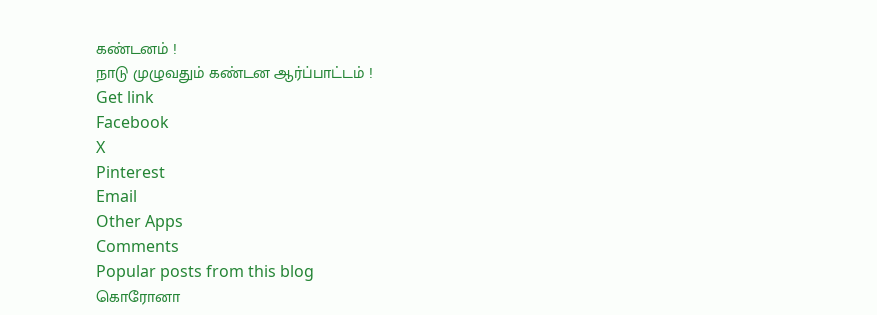கண்டனம் !
நாடு முழுவதும் கண்டன ஆர்ப்பாட்டம் !
Get link
Facebook
X
Pinterest
Email
Other Apps
Comments
Popular posts from this blog
கொரோனா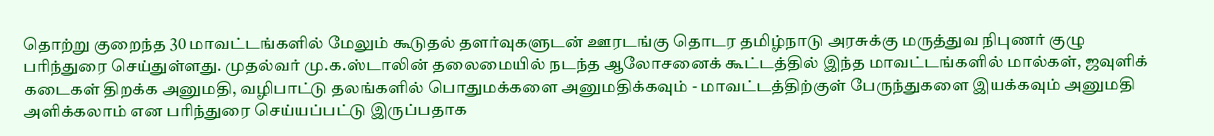தொற்று குறைந்த 30 மாவட்டங்களில் மேலும் கூடுதல் தளர்வுகளுடன் ஊரடங்கு தொடர தமிழ்நாடு அரசுக்கு மருத்துவ நிபுணர் குழு பரிந்துரை செய்துள்ளது. முதல்வர் மு.க.ஸ்டாலின் தலைமையில் நடந்த ஆலோசனைக் கூட்டத்தில் இந்த மாவட்டங்களில் மால்கள், ஜவுளிக் கடைகள் திறக்க அனுமதி, வழிபாட்டு தலங்களில் பொதுமக்களை அனுமதிக்கவும் - மாவட்டத்திற்குள் பேருந்துகளை இயக்கவும் அனுமதி அளிக்கலாம் என பரிந்துரை செய்யப்பட்டு இருப்பதாக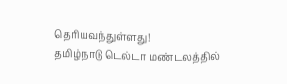தெரியவந்துள்ளது!
தமிழ்நாடு டெல்டா மண்டலத்தில்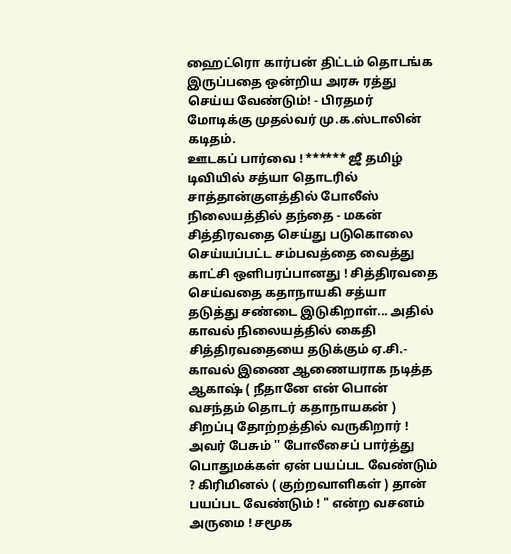ஹைட்ரொ கார்பன் திட்டம் தொடங்க இருப்பதை ஒன்றிய அரசு ரத்து செய்ய வேண்டும்! - பிரதமர் மோடிக்கு முதல்வர் மு.க.ஸ்டாலின் கடிதம்.
ஊடகப் பார்வை ! ****** ஜீ தமிழ் டிவியில் சத்யா தொடரில் சாத்தான்குளத்தில் போலீஸ் நிலையத்தில் தந்தை - மகன் சித்திரவதை செய்து படுகொலை செய்யப்பட்ட சம்பவத்தை வைத்து காட்சி ஒளிபரப்பானது ! சித்திரவதை செய்வதை கதாநாயகி சத்யா தடுத்து சண்டை இடுகிறாள்... அதில் காவல் நிலையத்தில் கைதி சித்திரவதையை தடுக்கும் ஏ.சி.- காவல் இணை ஆணையராக நடித்த ஆகாஷ் ( நீதானே என் பொன் வசந்தம் தொடர் கதாநாயகன் ) சிறப்பு தோற்றத்தில் வருகிறார் ! அவர் பேசும் '' போலீசைப் பார்த்து பொதுமக்கள் ஏன் பயப்பட வேண்டும் ? கிரிமினல் ( குற்றவாளிகள் ) தான் பயப்பட வேண்டும் ! " என்ற வசனம் அருமை ! சமூக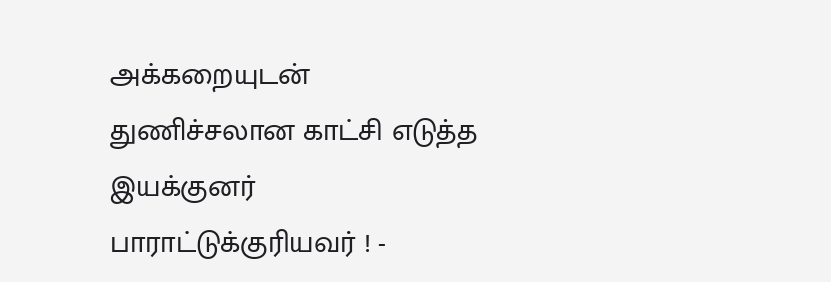அக்கறையுடன் துணிச்சலான காட்சி எடுத்த இயக்குனர் பாராட்டுக்குரியவர் ! -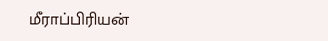மீராப்பிரியன்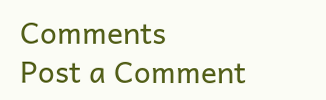Comments
Post a Comment